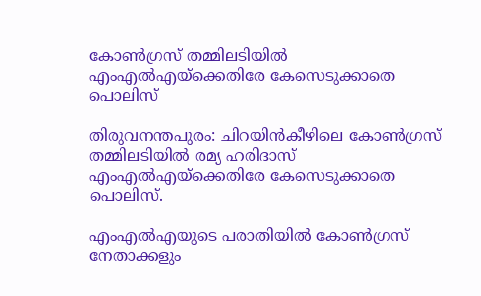കോണ്‍ഗ്രസ് തമ്മിലടിയിൽ എംഎൽഎയ്ക്കെതിരേ കേസെടുക്കാതെ പൊലിസ്

തിരുവനന്തപുരം: ചിറയിൻകീഴിലെ കോണ്‍ഗ്രസ് തമ്മിലടിയിൽ രമ്യ ഹരിദാസ് എംഎൽഎയ്ക്കെതിരേ കേസെടുക്കാതെ പൊലിസ്.

എംഎൽഎയുടെ പരാതിയിൽ കോണ്‍ഗ്രസ് നേതാക്കളും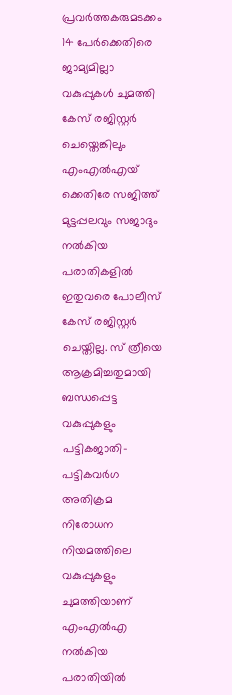പ്രവർത്തകരുമടക്കം 14 പേർക്കെതിരെ ജാമ്യമില്ലാ വകുപ്പുകൾ ചുമത്തി കേസ് രജിസ്റ്റർ ചെയ്തെങ്കിലും എംഎൽഎയ് ക്കെതിരേ സജിത്ത് മുട്ടപ്പലവും സജാദും നൽകിയ പരാതികളിൽ ഇതുവരെ പോലീസ് കേസ് രജിസ്റ്റർ ചെയ്തില്ല. സ് ത്രീയെ ആക്രമിച്ചതുമായി ബന്ധപ്പെട്ട വകുപ്പുകളും പട്ടികജാതി-പട്ടികവർഗ അതിക്രമ നിരോധന നിയമത്തിലെ വകുപ്പുകളും ചുമത്തിയാണ് എംഎൽഎ നൽകിയ പരാതിയിൽ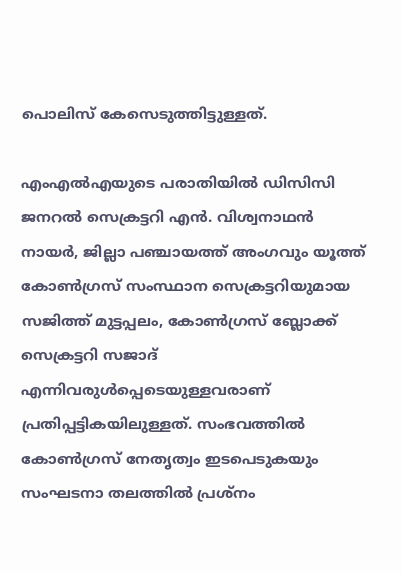പൊലിസ് കേസെടുത്തിട്ടുള്ളത്.

എംഎൽഎയുടെ പരാതിയിൽ ഡിസിസി ജനറൽ സെക്രട്ടറി എൻ. വിശ്വനാഥൻ നായർ, ജില്ലാ പഞ്ചായത്ത് അംഗവും യൂത്ത് കോണ്‍ഗ്രസ് സംസ്ഥാന സെക്രട്ടറിയുമായ സജിത്ത് മുട്ടപ്പലം, കോണ്‍ഗ്രസ് ബ്ലോക്ക് സെക്രട്ടറി സജാദ് എന്നിവരുൾപ്പെടെയുള്ളവരാണ് പ്രതിപ്പട്ടികയിലുള്ളത്. സംഭവത്തിൽ കോണ്‍ഗ്രസ് നേതൃത്വം ഇടപെടുകയും സംഘടനാ തലത്തിൽ പ്രശ്നം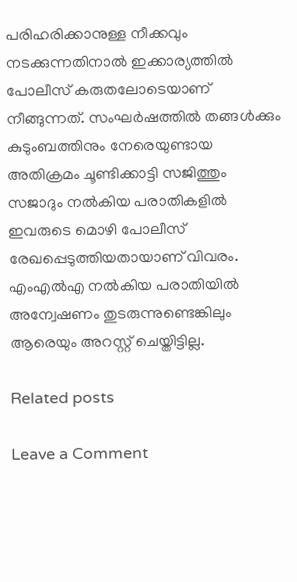പരിഹരിക്കാനുള്ള നീക്കവും നടക്കുന്നതിനാൽ ഇക്കാര്യത്തിൽ പോലീസ് കരുതലോടെയാണ് നീങ്ങുന്നത്. സംഘർഷത്തിൽ തങ്ങൾക്കും കുടുംബത്തിനും നേരെയുണ്ടായ അതിക്രമം ചൂണ്ടിക്കാട്ടി സജിത്തും സജാദും നൽകിയ പരാതികളിൽ ഇവരുടെ മൊഴി പോലീസ് രേഖപ്പെടുത്തിയതായാണ് വിവരം. എംഎൽഎ നൽകിയ പരാതിയിൽ അന്വേഷണം തുടരുന്നുണ്ടെങ്കിലും ആരെയും അറസ്റ്റ് ചെയ്തിട്ടില്ല.

Related posts

Leave a Comment